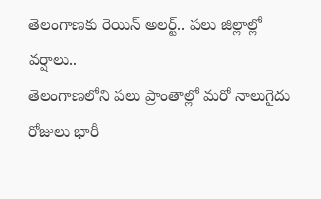తెలంగాణకు రెయిన్ అలర్ట్.. పలు జిల్లాల్లో వర్షాలు..
తెలంగాణలోని పలు ప్రాంతాల్లో మరో నాలుగైదు రోజులు భారీ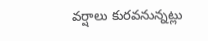వర్షాలు కురవనున్నట్లు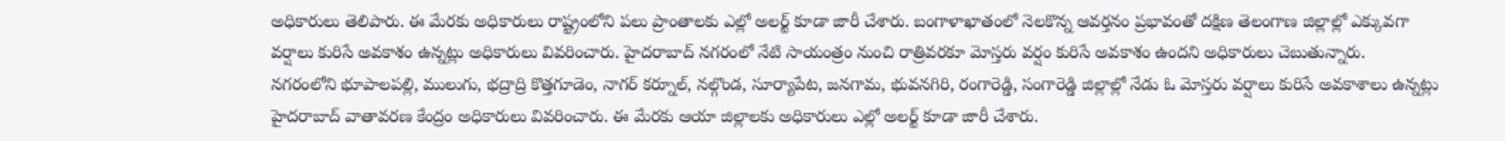అధికారులు తెలిపారు. ఈ మేరకు అధికారులు రాష్ట్రంలోని పలు ప్రాంతాలకు ఎల్లో అలర్ట్ కూడా జారీ చేశారు. బంగాళాఖాతంలో నెలకొన్న ఆవర్తనం ప్రభావంతో దక్షిణ తెలంగాణ జిల్లాల్లో ఎక్కువగా వర్షాలు కురిసే అవకాశం ఉన్నట్లు అధికారులు వివరించారు. హైదరాబాద్ నగరంలో నేటి సాయంత్రం నుంచి రాత్రివరకూ మోస్తరు వర్షం కురిసే అవకాశం ఉందని అధికారులు చెబుతున్నారు.
నగరంలోని భూపాలపల్లి, ములుగు, భద్రాద్రి కొత్తగూడెం, నాగర్ కర్నూల్, నల్గొండ, సూర్యాపేట, జనగామ, భువనగిరి, రంగారెడ్డి, సంగారెడ్డి జిల్లాల్లో నేడు ఓ మోస్తరు వర్షాలు కురిసే అవకాశాలు ఉన్నట్లు హైదరాబాద్ వాతావరణ కేంద్రం అధికారులు వివరించారు. ఈ మేరకు ఆయా జిల్లాలకు అధికారులు ఎల్లో అలర్ట్ కూడా జారీ చేశారు.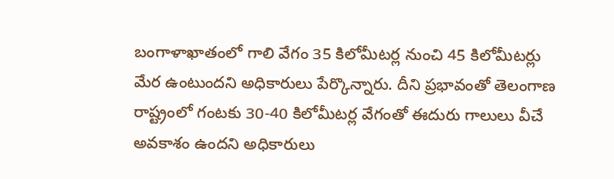బంగాళాఖాతంలో గాలి వేగం 35 కిలోమీటర్ల నుంచి 45 కిలోమీటర్లు మేర ఉంటుందని అధికారులు పేర్కొన్నారు. దీని ప్రభావంతో తెలంగాణ రాష్ట్రంలో గంటకు 30-40 కిలోమీటర్ల వేగంతో ఈదురు గాలులు వీచే అవకాశం ఉందని అధికారులు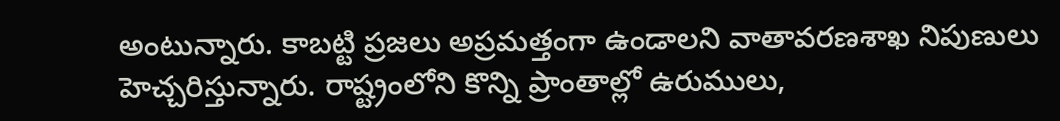అంటున్నారు. కాబట్టి ప్రజలు అప్రమత్తంగా ఉండాలని వాతావరణశాఖ నిపుణులు హెచ్చరిస్తున్నారు. రాష్ట్రంలోని కొన్ని ప్రాంతాల్లో ఉరుములు,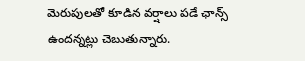మెరుపులతో కూడిన వర్షాలు పడే ఛాన్స్ ఉందన్నట్లు చెబుతున్నారు.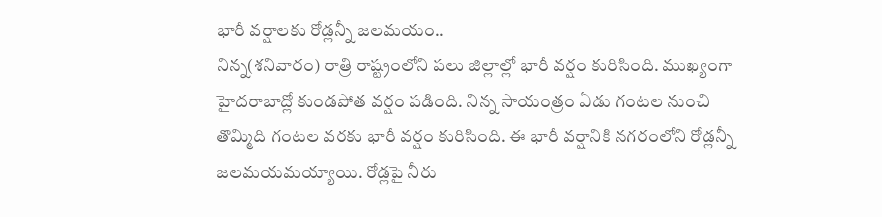భారీ వర్షాలకు రోడ్లన్నీ జలమయం..
నిన్న(శనివారం) రాత్రి రాష్ట్రంలోని పలు జిల్లాల్లో భారీ వర్షం కురిసింది. ముఖ్యంగా హైదరాబాద్లో కుండపోత వర్షం పడింది. నిన్న సాయంత్రం ఏడు గంటల నుంచి తొమ్మిది గంటల వరకు భారీ వర్షం కురిసింది. ఈ భారీ వర్షానికి నగరంలోని రోడ్లన్నీ జలమయమయ్యాయి. రోడ్లపై నీరు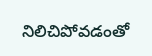నిలిచిపోవడంతో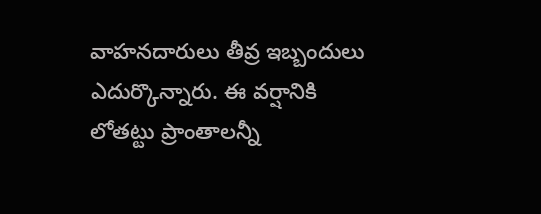వాహనదారులు తీవ్ర ఇబ్బందులు ఎదుర్కొన్నారు. ఈ వర్షానికి లోతట్టు ప్రాంతాలన్నీ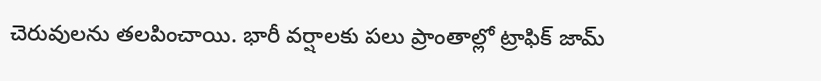చెరువులను తలపించాయి. భారీ వర్షాలకు పలు ప్రాంతాల్లో ట్రాఫిక్ జామ్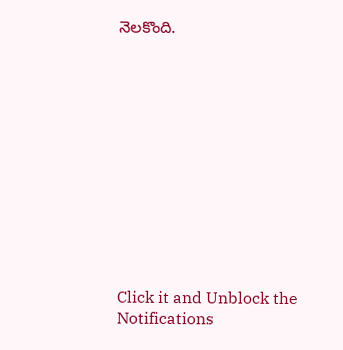నెలకొంది.












Click it and Unblock the Notifications